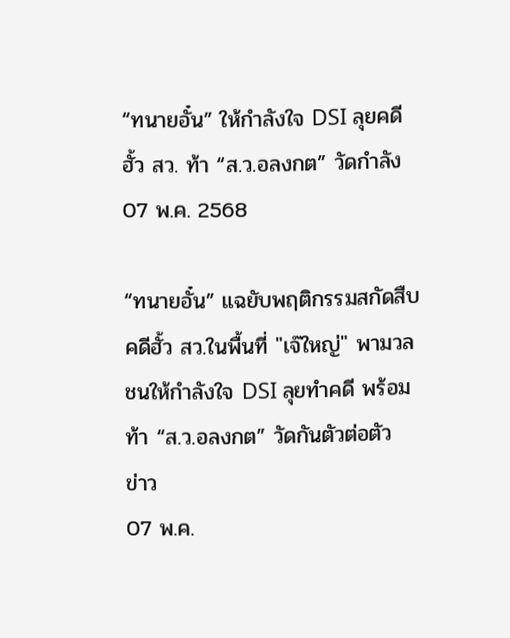“ทนายอั๋น” ให้กำลังใจ DSI ลุยคดีฮั้ว สว. ท้า “ส.ว.อลงกต” วัดกำลัง
07 พ.ค. 2568

“ทนายอั๋น” แฉยับพฤติกรรมสกัดสืบคดีฮั้ว สว.ในพื้นที่ "เจ๊ใหญ่" พามวลชนให้กำลังใจ DSI ลุยทำคดี พร้อมท้า “ส.ว.อลงกต” วัดกันตัวต่อตัว
ข่าว
07 พ.ค.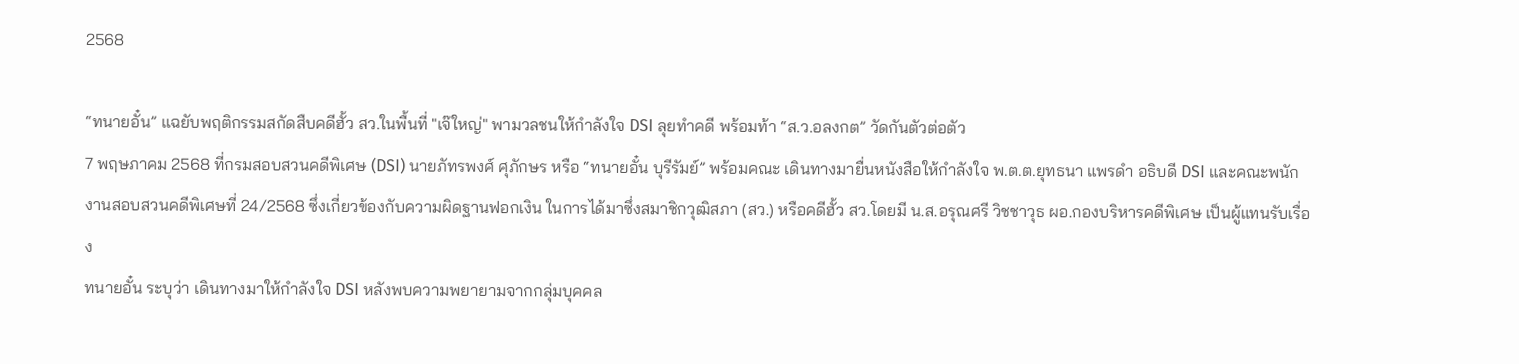2568

“ทนายอั๋น” แฉยับพฤติกรรมสกัดสืบคดีฮั้ว สว.ในพื้นที่ "เจ๊ใหญ่" พามวลชนให้กำลังใจ DSI ลุยทำคดี พร้อมท้า “ส.ว.อลงกต” วัดกันตัวต่อตัว
7 พฤษภาคม 2568 ที่กรมสอบสวนคดีพิเศษ (DSI) นายภัทรพงศ์ ศุภักษร หรือ “ทนายอั๋น บุรีรัมย์” พร้อมคณะ เดินทางมายื่นหนังสือให้กำลังใจ พ.ต.ต.ยุทธนา แพรดำ อธิบดี DSI และคณะพนักงานสอบสวนคดีพิเศษที่ 24/2568 ซึ่งเกี่ยวข้องกับความผิดฐานฟอกเงิน ในการได้มาซึ่งสมาชิกวุฒิสภา (สว.) หรือคดีฮั้ว สว.โดยมี น.ส.อรุณศรี วิชชาวุธ ผอ.กองบริหารคดีพิเศษ เป็นผู้แทนรับเรื่อง
ทนายอั๋น ระบุว่า เดินทางมาให้กำลังใจ DSI หลังพบความพยายามจากกลุ่มบุคคล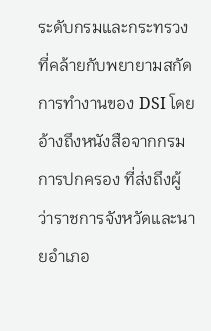ระดับกรมและกระทรวง ที่คล้ายกับพยายามสกัดการทำงานของ DSI โดยอ้างถึงหนังสือจากกรมการปกครอง ที่ส่งถึงผู้ว่าราชการจังหวัดและนายอำเภอ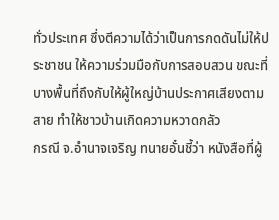ทั่วประเทศ ซึ่งตีความได้ว่าเป็นการกดดันไม่ให้ประชาชน ให้ความร่วมมือกับการสอบสวน ขณะที่บางพื้นที่ถึงกับให้ผู้ใหญ่บ้านประกาศเสียงตามสาย ทำให้ชาวบ้านเกิดความหวาดกลัว
กรณี จ.อำนาจเจริญ ทนายอั๋นชี้ว่า หนังสือที่ผู้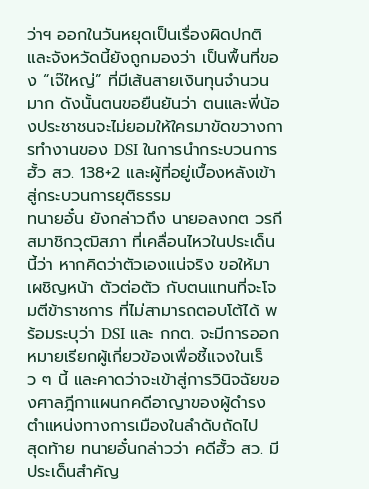ว่าฯ ออกในวันหยุดเป็นเรื่องผิดปกติ และจังหวัดนี้ยังถูกมองว่า เป็นพื้นที่ของ “เจ๊ใหญ่” ที่มีเส้นสายเงินทุนจำนวนมาก ดังนั้นตนขอยืนยันว่า ตนและพี่น้องประชาชนจะไม่ยอมให้ใครมาขัดขวางการทำงานของ DSI ในการนำกระบวนการฮั้ว สว. 138+2 และผู้ที่อยู่เบื้องหลังเข้าสู่กระบวนการยุติธรรม
ทนายอั๋น ยังกล่าวถึง นายอลงกต วรกี สมาชิกวุฒิสภา ที่เคลื่อนไหวในประเด็นนี้ว่า หากคิดว่าตัวเองแน่จริง ขอให้มาเผชิญหน้า ตัวต่อตัว กับตนแทนที่จะโจมตีข้าราชการ ที่ไม่สามารถตอบโต้ได้ พร้อมระบุว่า DSI และ กกต. จะมีการออกหมายเรียกผู้เกี่ยวข้องเพื่อชี้แจงในเร็ว ๆ นี้ และคาดว่าจะเข้าสู่การวินิจฉัยของศาลฎีกาแผนกคดีอาญาของผู้ดำรงตำแหน่งทางการเมืองในลำดับถัดไป
สุดท้าย ทนายอั๋นกล่าวว่า คดีฮั้ว สว. มีประเด็นสำคัญ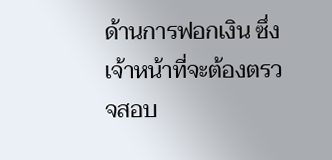ด้านการฟอกเงิน ซึ่งเจ้าหน้าที่จะต้องตรวจสอบ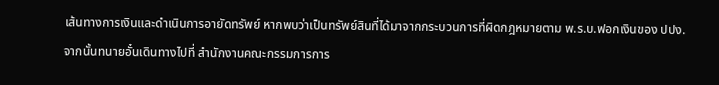เส้นทางการเงินและดำเนินการอายัดทรัพย์ หากพบว่าเป็นทรัพย์สินที่ได้มาจากกระบวนการที่ผิดกฎหมายตาม พ.ร.บ.ฟอกเงินของ ปปง.
จากนั้นทนายอั๋นเดินทางไปที่ สำนักงานคณะกรรมการการ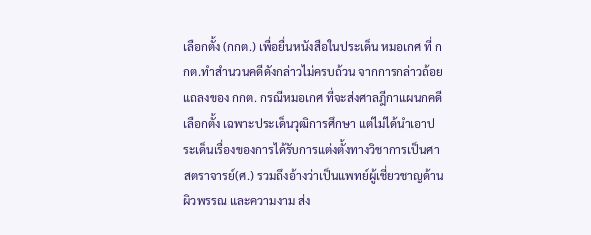เลือกตั้ง (กกต.) เพื่อยื่นหนังสือในประเด็น หมอเกศ ที่ กกต.ทำสำนวนคดีดังกล่าวไม่ครบถ้วน จากการกล่าวถ้อยแถลงของ กกต. กรณีหมอเกศ ที่จะส่งศาลฎีกาแผนกคดีเลือกตั้ง เฉพาะประเด็นวุฒิการศึกษา แต่ไม่ได้นำเอาประเด็นเรื่องของการได้รับการแต่งตั้งทางวิชาการเป็นศาสตราจารย์(ศ.) รวมถึงอ้างว่าเป็นแพทย์ผู้เชี่ยวชาญด้านผิวพรรณ และความงาม ส่ง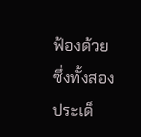ฟ้องด้วย ซึ่งทั้งสองประเด็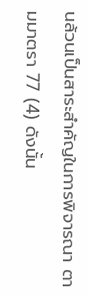นล้วนเป็นสาระสำคัญในการพิจารณา ตามมาตรา 77 (4) ดังนั้น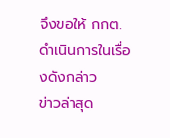จึงขอให้ กกต. ดำเนินการในเรื่องดังกล่าว
ข่าวล่าสุด